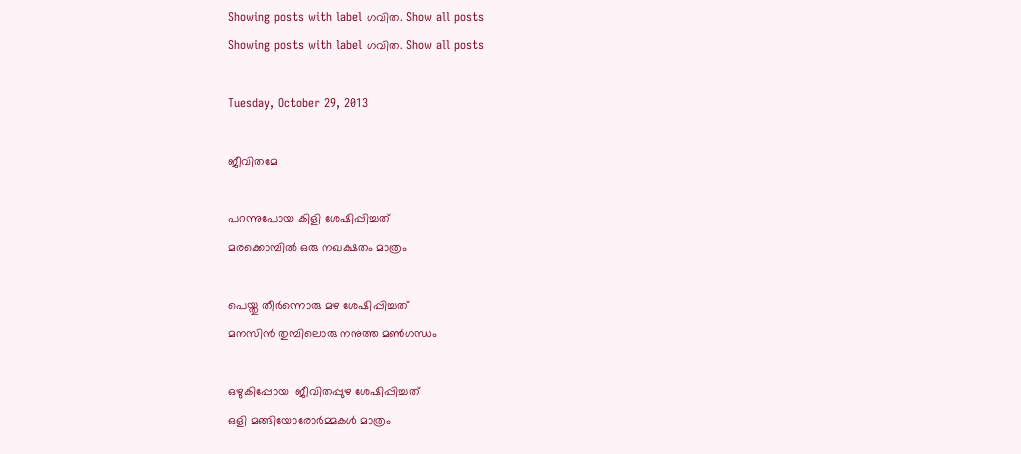Showing posts with label ഗവിത. Show all posts
Showing posts with label ഗവിത. Show all posts

Tuesday, October 29, 2013

ജീവിതമേ

പറന്നുപോയ കിളി ശേഷിപ്പിച്ചത്
മരക്കൊമ്പില്‍ ഒരു നഖക്ഷതം മാത്രം

പെയ്തു തീര്‍ന്നൊരു മഴ ശേഷിപ്പിച്ചത്
മനസിന്‍ തുമ്പിലൊരു നനുത്ത മണ്‍ഗന്ധം

ഒഴുകിപ്പോയ  ജീവിതപ്പുഴ ശേഷിപ്പിച്ചത്
ഒളി മങ്ങിയോരോര്‍മ്മകള്‍ മാത്രം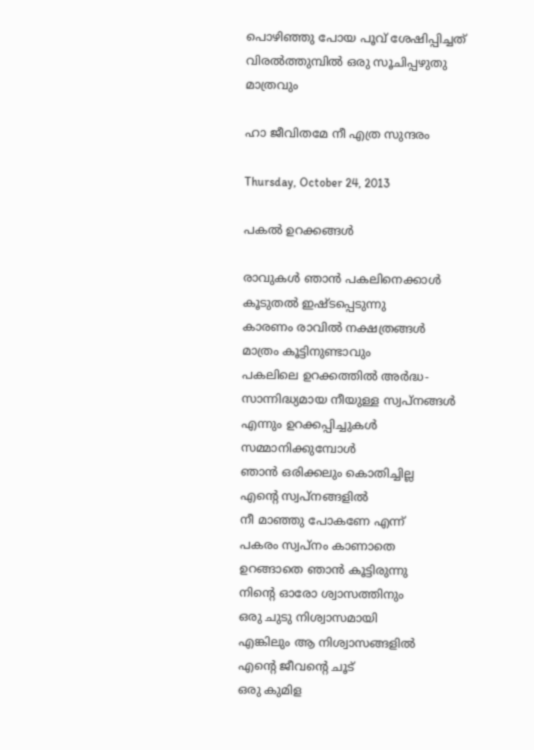പൊഴിഞ്ഞു പോയ പൂവ് ശേഷിപ്പിച്ചത്
വിരല്‍ത്തുമ്പില്‍ ഒരു സൂചിപ്പഴുതു മാത്രവും

ഹാ ജീവിതമേ നീ എത്ര സുന്ദരം

Thursday, October 24, 2013

പകല്‍ ഉറക്കങ്ങള്‍

രാവുകള്‍ ഞാന്‍ പകലിനെക്കാള്‍
കൂടുതല്‍ ഇഷ്ടപ്പെടുന്നു
കാരണം രാവില്‍ നക്ഷത്രങ്ങള്‍
മാത്രം കൂട്ടിനുണ്ടാവും
പകലിലെ ഉറക്കത്തില്‍ അര്‍ദ്ധ-
സാന്നിദ്ധ്യമായ നീയുള്ള സ്വപ്‌നങ്ങള്‍
എന്നും ഉറക്കപ്പിച്ചുകള്‍
സമ്മാനിക്കുമ്പോള്‍
ഞാന്‍ ഒരിക്കലും കൊതിച്ചില്ല
എന്റെ സ്വപ്നങ്ങളില്‍
നീ മാഞ്ഞു പോകണേ എന്ന്
പകരം സ്വപ്നം കാണാതെ
ഉറങ്ങാതെ ഞാന്‍ കൂട്ടിരുന്നു
നിന്റെ ഓരോ ശ്വാസത്തിനും
ഒരു ചുടു നിശ്വാസമായി
എങ്കിലും ആ നിശ്വാസങ്ങളില്‍
എന്റെ ജീവന്റെ ചൂട്
ഒരു കുമിള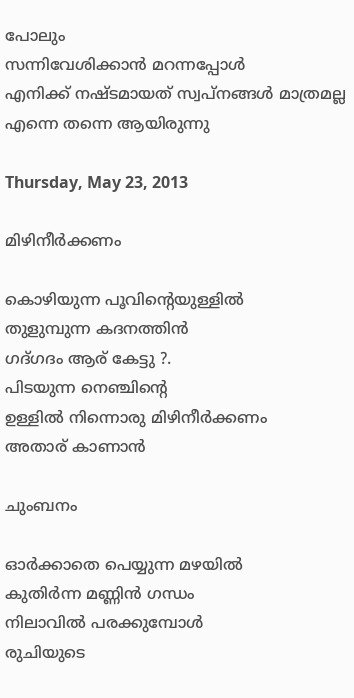പോലും
സന്നിവേശിക്കാന്‍ മറന്നപ്പോള്‍
എനിക്ക് നഷ്ടമായത് സ്വപ്‌നങ്ങള്‍ മാത്രമല്ല
എന്നെ തന്നെ ആയിരുന്നു

Thursday, May 23, 2013

മിഴിനീര്‍ക്കണം

കൊഴിയുന്ന പൂവിന്‍റെയുള്ളില്‍
തുളുമ്പുന്ന കദനത്തിന്‍
ഗദ്ഗദം ആര് കേട്ടു ?.
പിടയുന്ന നെഞ്ചിന്റെ
ഉള്ളില്‍ നിന്നൊരു മിഴിനീര്‍ക്കണം
അതാര് കാണാന്‍

ചുംബനം

ഓര്‍ക്കാതെ പെയ്യുന്ന മഴയില്‍
കുതിര്‍ന്ന മണ്ണിന്‍ ഗന്ധം
നിലാവില്‍ പരക്കുമ്പോള്‍
രുചിയുടെ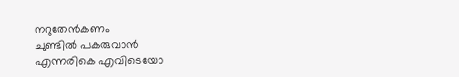നറുതേൻകണം
ചുണ്ടില്‍ പകരുവാന്‍
എന്നരികെ എവിടെയോ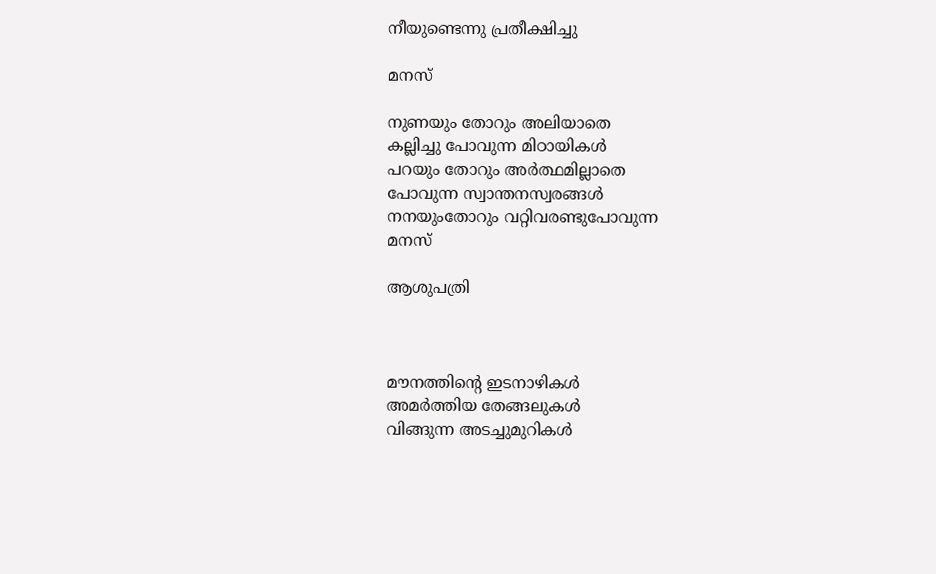നീയുണ്ടെന്നു പ്രതീക്ഷിച്ചു

മനസ്

നുണയും തോറും അലിയാതെ
കല്ലിച്ചു പോവുന്ന മിഠായികള്‍
പറയും തോറും അര്‍ത്ഥമില്ലാതെ
പോവുന്ന സ്വാന്തനസ്വരങ്ങള്‍
നനയുംതോറും വറ്റിവരണ്ടുപോവുന്ന
മനസ്

ആശുപത്രി



മൗനത്തിന്റെ ഇടനാഴികള്‍
അമര്‍ത്തിയ തേങ്ങലുകള്‍
വിങ്ങുന്ന അടച്ചുമുറികള്‍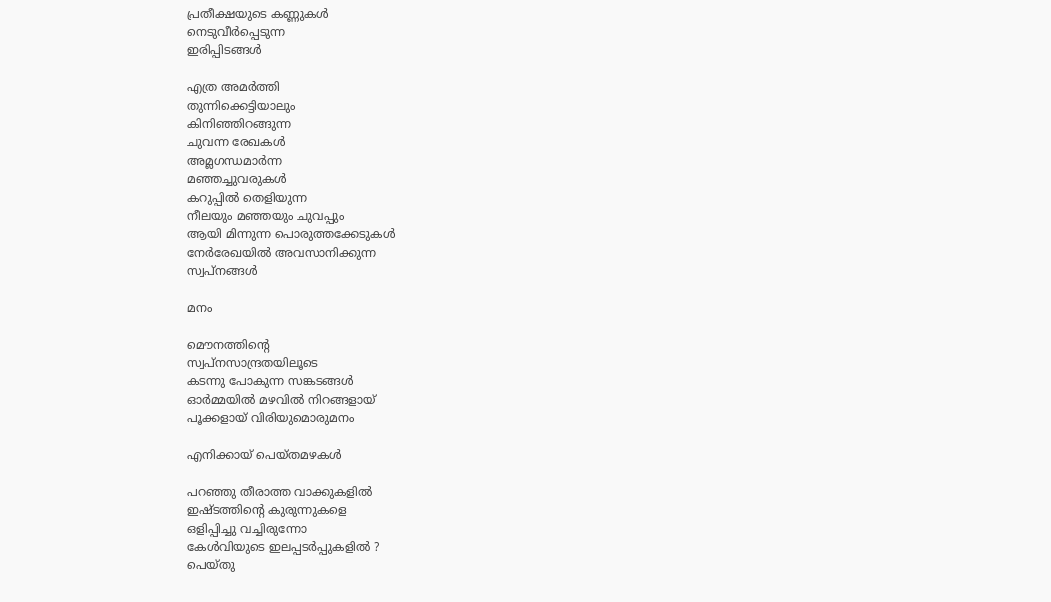പ്രതീക്ഷയുടെ കണ്ണുകള്‍
നെടുവീര്‍പ്പെടുന്ന
ഇരിപ്പിടങ്ങള്‍

എത്ര അമര്‍ത്തി
തുന്നിക്കെട്ടിയാലും
കിനിഞ്ഞിറങ്ങുന്ന
ചുവന്ന രേഖകള്‍
അമ്ലഗന്ധമാര്‍ന്ന
മഞ്ഞച്ചുവരുകള്‍
കറുപ്പില്‍ തെളിയുന്ന
നീലയും മഞ്ഞയും ചുവപ്പും
ആയി മിന്നുന്ന പൊരുത്തക്കേടുകള്‍
നേര്‍രേഖയില്‍ അവസാനിക്കുന്ന
സ്വപ്‌നങ്ങള്‍

മനം

മൌനത്തിന്റെ
സ്വപ്നസാന്ദ്രതയിലൂടെ
കടന്നു പോകുന്ന സങ്കടങ്ങള്‍
ഓര്‍മ്മയില്‍ മഴവില്‍ നിറങ്ങളായ്
പൂക്കളായ് വിരിയുമൊരുമനം

എനിക്കായ് പെയ്തമഴകള്‍

പറഞ്ഞു തീരാത്ത വാക്കുകളില്‍
ഇഷ്ടത്തിന്റെ കുരുന്നുകളെ
ഒളിപ്പിച്ചു വച്ചിരുന്നോ
കേള്‍വിയുടെ ഇലപ്പടര്‍പ്പുകളില്‍ ?
പെയ്തു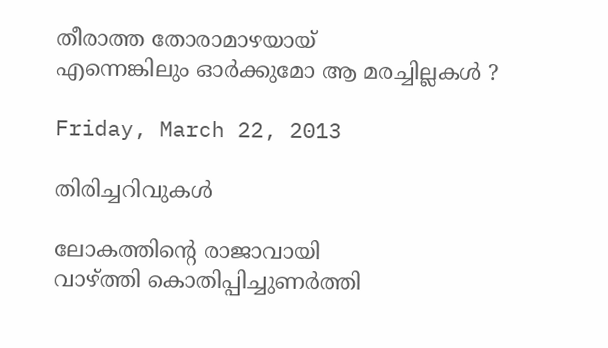തീരാത്ത തോരാമാഴയായ്‌
എന്നെങ്കിലും ഓര്‍ക്കുമോ ആ മരച്ചില്ലകള്‍ ?

Friday, March 22, 2013

തിരിച്ചറിവുകള്‍

ലോകത്തിന്റെ രാജാവായി
വാഴ്ത്തി കൊതിപ്പിച്ചുണര്‍ത്തി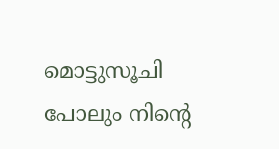മൊട്ടുസൂചി പോലും നിന്റെ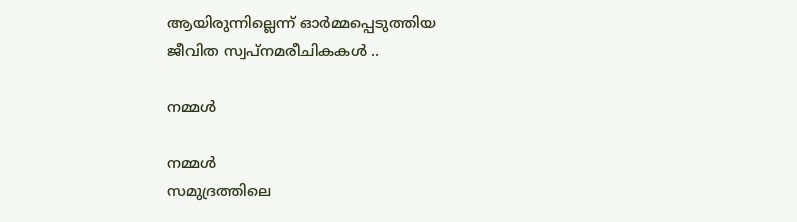ആയിരുന്നില്ലെന്ന് ഓര്‍മ്മപ്പെടുത്തിയ
ജീവിത സ്വപ്നമരീചികകള്‍ ..

നമ്മള്‍

നമ്മള്‍
സമുദ്രത്തിലെ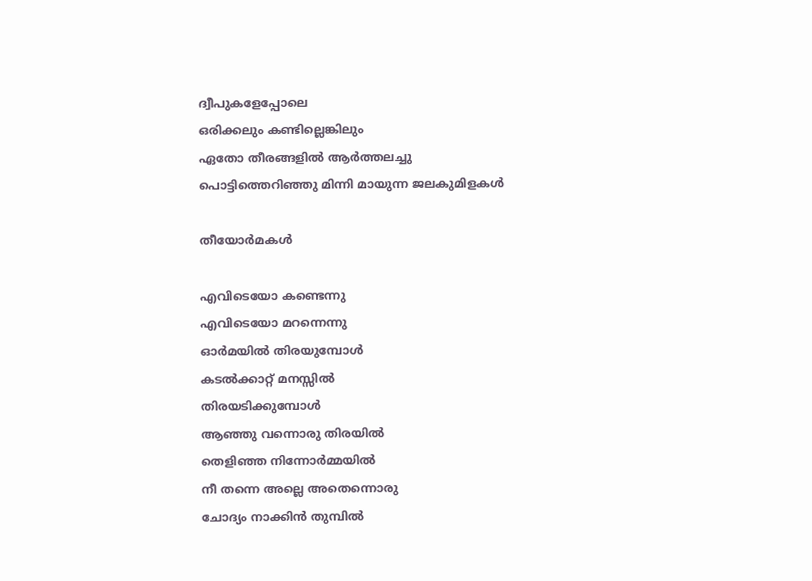ദ്വീപുകളേപ്പോലെ
ഒരിക്കലും കണ്ടില്ലെങ്കിലും
ഏതോ തീരങ്ങളിൽ ആർത്തലച്ചു
പൊട്ടിത്തെറിഞ്ഞു മിന്നി മായുന്ന ജലകുമിളകള്‍

തീയോര്‍മകള്‍

എവിടെയോ കണ്ടെന്നു
എവിടെയോ മറന്നെന്നു
ഓര്‍മയില്‍ തിരയുമ്പോള്‍
കടല്‍ക്കാറ്റ് മനസ്സില്‍
തിരയടിക്കുമ്പോള്‍
ആഞ്ഞു വന്നൊരു തിരയില്‍
തെളിഞ്ഞ നിന്നോര്‍മ്മയില്‍
നീ തന്നെ അല്ലെ അതെന്നൊരു
ചോദ്യം നാക്കിന്‍ തുമ്പില്‍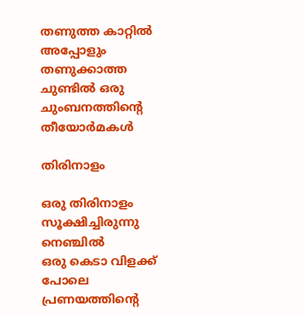തണുത്ത കാറ്റില്‍
അപ്പോളും തണുക്കാത്ത
ചുണ്ടില്‍ ഒരു ചുംബനത്തിന്റെ
തീയോര്‍മകള്‍

തിരിനാളം

ഒരു തിരിനാളം സൂക്ഷിച്ചിരുന്നു നെഞ്ചില്‍
ഒരു കെടാ വിളക്ക് പോലെ പ്രണയത്തിന്‍റെ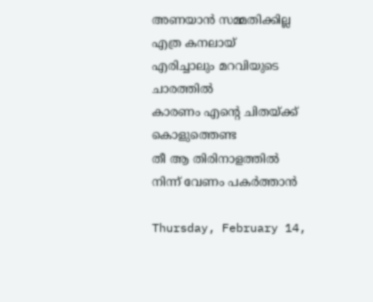അണയാന്‍ സമ്മതിക്കില്ല എത്ര കനലായ്‌
എരിച്ചാലും മറവിയുടെ ചാരത്തില്‍
കാരണം എന്റെ ചിതയ്ക്ക് കൊളുത്തെണ്ട
തീ ആ തിരിനാളത്തില്‍ നിന്ന് വേണം പകര്‍ത്താന്‍

Thursday, February 14,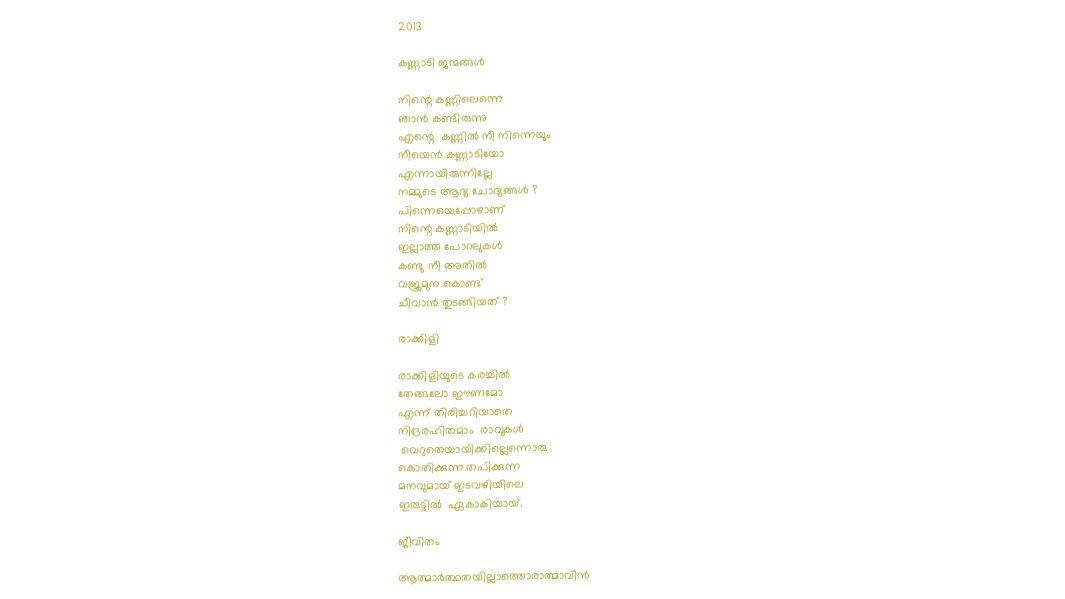2013

കണ്ണാടി ജന്മങ്ങള്‍

നിന്റെ കണ്ണിലെന്നെ
ഞാന്‍ കണ്ടിരുന്നു
എന്റെ  കണ്ണില്‍ നീ നിന്നെയും
നീയെന്‍ കണ്ണാടിയോ
എന്നായിരുന്നില്ലേ
നമ്മുടെ ആദ്യ ചോദ്യങ്ങള്‍ ?
പിന്നെയെപ്പോഴാണ്
നിന്റെ കണ്ണാടിയില്‍
ഇല്ലാത്ത പോറലുകള്‍
കണ്ടു നീ അതില്‍
വജ്രമുന കൊണ്ട്
ചീവാന്‍ തുടങ്ങിയത് ?

രാക്കിളി

രാക്കിളിയുടെ കരച്ചില്‍
തേങ്ങലോ ഈണമോ
എന്ന് തിരിച്ചറിയാതെ
നിദ്രരഹിതമാം  രാവുകള്‍
 വെറുതെയായിക്കില്ലെന്നൊരു
കൊതിക്കുന്ന തപിക്കുന്ന
മനവുമായ്‌ ഇടവഴിയിലെ
ഇരുട്ടില്‍  ഏകാകിയായ്.

ജീവിതം

ആത്മാര്‍ത്ഥതയില്ലാത്തൊരാത്മാവിന്‍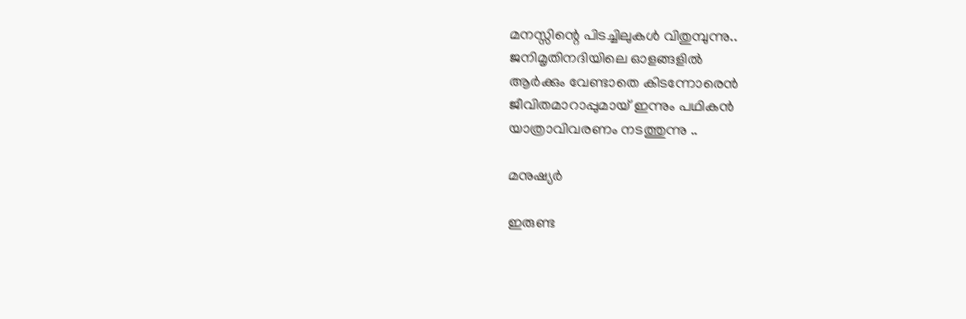മനസ്സിന്റെ പിടച്ചിലുകള്‍ വിതുമ്പുന്നു..
ജനിമൃതിനദിയിലെ ഓളങ്ങളില്‍
ആര്‍ക്കും വേണ്ടാതെ കിടന്നോരെന്‍
ജീവിതമാറാപ്പുമായ് ഇന്നും പഥികന്‍
യാത്രാവിവരണം നടത്തുന്നു ..

മനുഷ്യര്‍

ഇരുണ്ട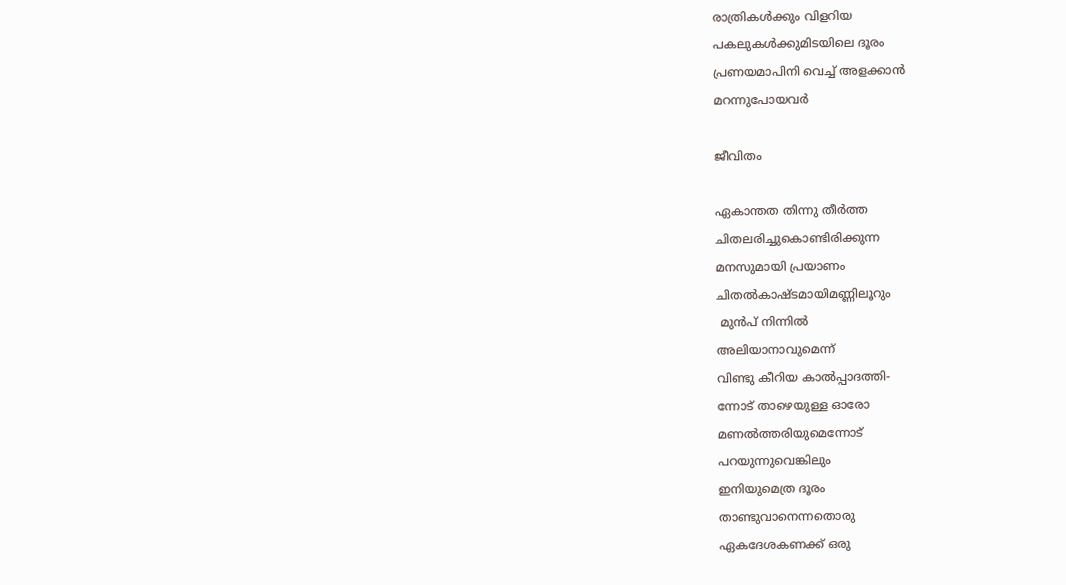രാത്രികള്‍ക്കും വിളറിയ
പകലുകള്‍ക്കുമിടയിലെ ദൂരം
പ്രണയമാപിനി വെച്ച് അളക്കാന്‍
മറന്നുപോയവര്‍

ജീവിതം

ഏകാന്തത തിന്നു തീര്‍ത്ത
ചിതലരിച്ചുകൊണ്ടിരിക്കുന്ന
മനസുമായി പ്രയാണം
ചിതല്‍കാഷ്ടമായിമണ്ണിലൂറും
 മുന്‍പ് നിന്നില്‍
അലിയാനാവുമെന്ന്
വിണ്ടു കീറിയ കാല്‍പ്പാദത്തി-
ന്നോട് താഴെയുള്ള ഓരോ
മണല്‍ത്തരിയുമെന്നോട്
പറയുന്നുവെങ്കിലും
ഇനിയുമെത്ര ദൂരം
താണ്ടുവാനെന്നതൊരു
ഏകദേശകണക്ക് ഒരു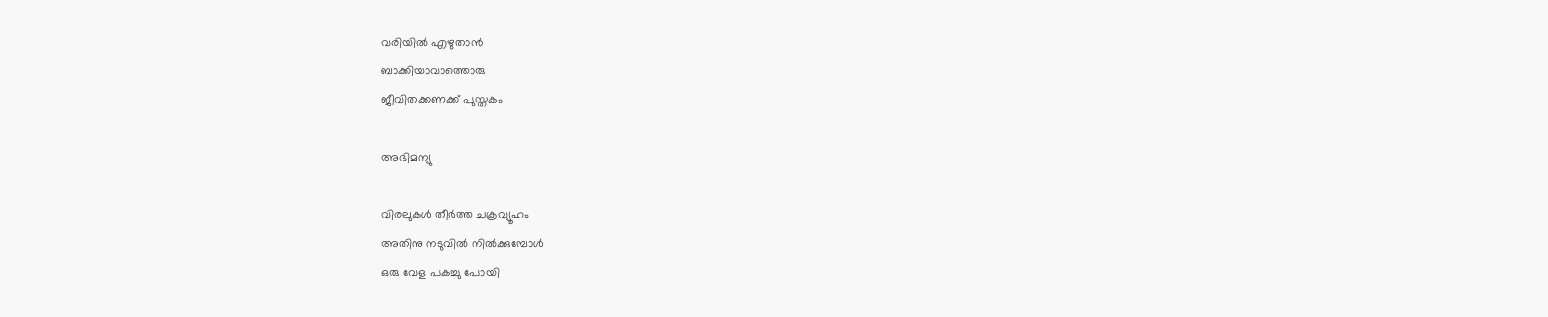വരിയില്‍ എഴുതാന്‍
ബാക്കിയാവാത്തൊരു
ജീവിതക്കണക്ക് പുസ്തകം

അഭിമന്യു

വിരലുകള്‍ തീര്‍ത്ത ചക്രവ്യൂഹം
അതിനു നടുവില്‍ നില്‍ക്കുമ്പോള്‍
ഒരു വേള പകച്ചു പോയി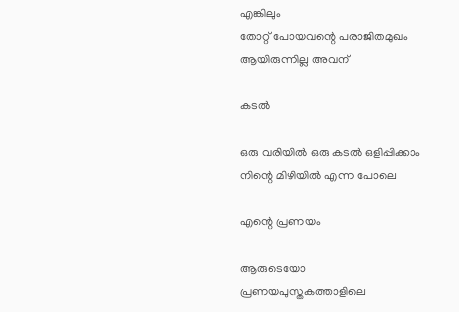എങ്കിലും
തോറ്റ് പോയവന്റെ പരാജിതമുഖം
ആയിരുന്നില്ല അവന്

കടല്‍

ഒരു വരിയില്‍ ഒരു കടല്‍ ഒളിപ്പിക്കാം
നിന്റെ മിഴിയില്‍ എന്ന പോലെ

എന്റെ പ്രണയം

ആരുടെയോ
പ്രണയപുസ്തകത്താളിലെ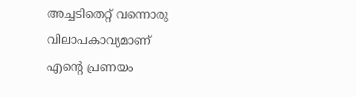അച്ചടിതെറ്റ് വന്നൊരു
വിലാപകാവ്യമാണ്
എന്റെ പ്രണയം